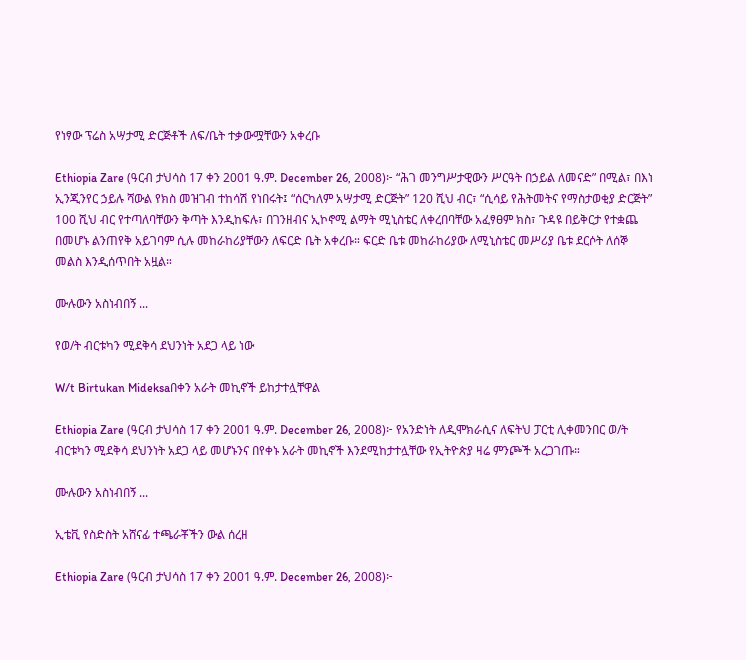የነፃው ፕሬስ አሣታሚ ድርጅቶች ለፍ/ቤት ተቃውሟቸውን አቀረቡ

Ethiopia Zare (ዓርብ ታህሳስ 17 ቀን 2001 ዓ.ም. December 26, 2008)፦ “ሕገ መንግሥታዊውን ሥርዓት በኃይል ለመናድ” በሚል፣ በእነ ኢንጂንየር ኃይሉ ሻውል የክስ መዝገብ ተከሳሽ የነበሩት፤ “ሰርካለም አሣታሚ ድርጅት” 120 ሺህ ብር፣ “ሲሳይ የሕትመትና የማስታወቂያ ድርጅት” 100 ሺህ ብር የተጣለባቸውን ቅጣት እንዲከፍሉ፣ በገንዘብና ኢኮኖሚ ልማት ሚኒስቴር ለቀረበባቸው አፈፃፀም ክስ፣ ጉዳዩ በይቅርታ የተቋጨ በመሆኑ ልንጠየቅ አይገባም ሲሉ መከራከሪያቸውን ለፍርድ ቤት አቀረቡ። ፍርድ ቤቱ መከራከሪያው ለሚኒስቴር መሥሪያ ቤቱ ደርሶት ለሰኞ መልስ እንዲሰጥበት አዟል።

ሙሉውን አስነብበኝ ...

የወ/ት ብርቱካን ሚደቅሳ ደህንነት አደጋ ላይ ነው

W/t Birtukan Mideksaበቀን አራት መኪኖች ይከታተሏቸዋል

Ethiopia Zare (ዓርብ ታህሳስ 17 ቀን 2001 ዓ.ም. December 26, 2008)፦ የአንድነት ለዲሞክራሲና ለፍትህ ፓርቲ ሊቀመንበር ወ/ት ብርቱካን ሚደቅሳ ደህንነት አደጋ ላይ መሆኑንና በየቀኑ አራት መኪኖች እንደሚከታተሏቸው የኢትዮጵያ ዛሬ ምንጮች አረጋገጡ።

ሙሉውን አስነብበኝ ...

ኢቴቪ የስድስት አሸናፊ ተጫራቾችን ውል ሰረዘ

Ethiopia Zare (ዓርብ ታህሳስ 17 ቀን 2001 ዓ.ም. December 26, 2008)፦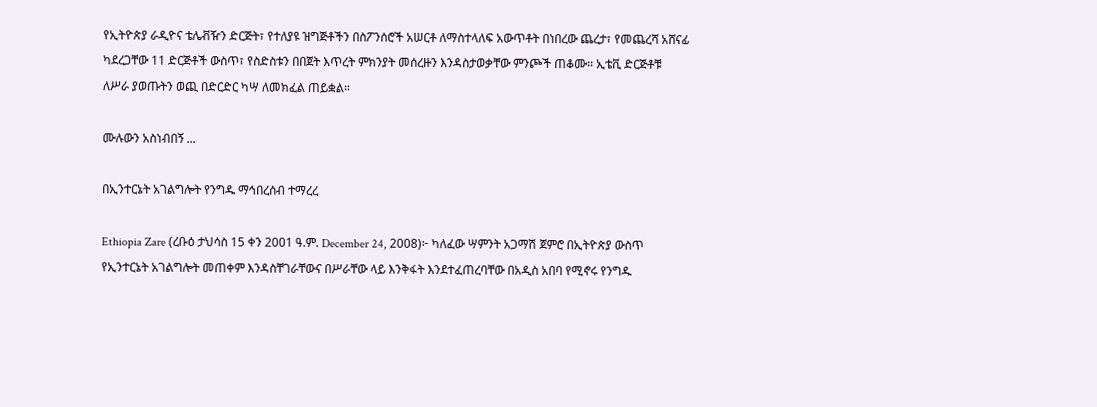የኢትዮጵያ ራዲዮና ቴሌቭዥን ድርጅት፣ የተለያዩ ዝግጅቶችን በስፖንሰሮች አሠርቶ ለማስተላለፍ አውጥቶት በነበረው ጨረታ፣ የመጨረሻ አሸናፊ ካደረጋቸው 11 ድርጅቶች ውስጥ፣ የስድስቱን በበጀት እጥረት ምክንያት መሰረዙን እንዳስታወቃቸው ምንጮች ጠቆሙ። ኢቴቪ ድርጅቶቹ ለሥራ ያወጡትን ወጪ በድርድር ካሣ ለመክፈል ጠይቋል።

ሙሉውን አስነብበኝ ...

በኢንተርኔት አገልግሎት የንግዱ ማኅበረሰብ ተማረረ

Ethiopia Zare (ረቡዕ ታህሳስ 15 ቀን 2001 ዓ.ም. December 24, 2008)፦ ካለፈው ሣምንት አጋማሽ ጀምሮ በኢትዮጵያ ውስጥ የኢንተርኔት አገልግሎት መጠቀም እንዳስቸገራቸውና በሥራቸው ላይ እንቅፋት እንደተፈጠረባቸው በአዲስ አበባ የሚኖሩ የንግዱ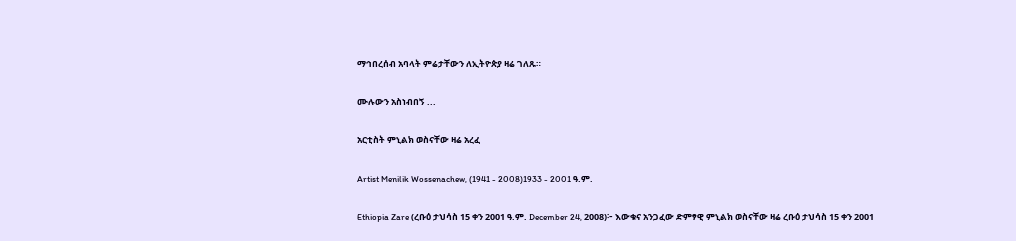ማኅበረሰብ አባላት ምሬታቸውን ለኢትዮጵያ ዛሬ ገለጹ።

ሙሉውን አስነብበኝ ...

አርቲስት ምኒልክ ወስናቸው ዛሬ አረፈ

Artist Menilik Wossenachew, (1941 - 2008)1933 - 2001 ዓ.ም.

Ethiopia Zare (ረቡዕ ታህሳስ 15 ቀን 2001 ዓ.ም. December 24, 2008)፦ እውቁና አንጋፈው ድምፃዊ ምኒልክ ወስናቸው ዛሬ ረቡዕ ታህሳስ 15 ቀን 2001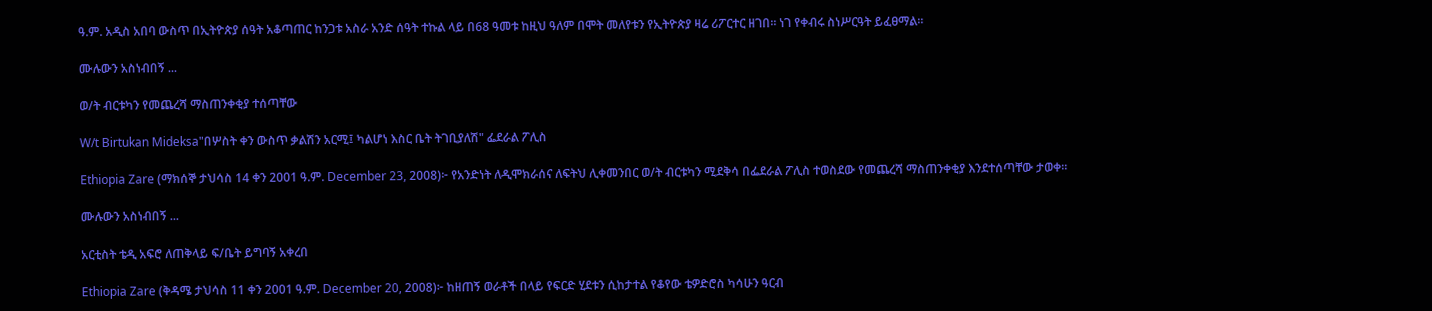ዓ.ም. አዲስ አበባ ውስጥ በኢትዮጵያ ሰዓት አቆጣጠር ከንጋቱ አስራ አንድ ሰዓት ተኩል ላይ በ68 ዓመቱ ከዚህ ዓለም በሞት መለየቱን የኢትዮጵያ ዛሬ ሪፖርተር ዘገበ። ነገ የቀብሩ ስነሥርዓት ይፈፀማል።

ሙሉውን አስነብበኝ ...

ወ/ት ብርቱካን የመጨረሻ ማስጠንቀቂያ ተሰጣቸው

W/t Birtukan Mideksa"በሦስት ቀን ውስጥ ቃልሽን አርሚ፤ ካልሆነ እስር ቤት ትገቢያለሽ" ፌደራል ፖሊስ

Ethiopia Zare (ማክሰኞ ታህሳስ 14 ቀን 2001 ዓ.ም. December 23, 2008)፦ የአንድነት ለዲሞክራሰና ለፍትህ ሊቀመንበር ወ/ት ብርቱካን ሚደቅሳ በፌደራል ፖሊስ ተወስደው የመጨረሻ ማስጠንቀቂያ እንደተሰጣቸው ታወቀ።

ሙሉውን አስነብበኝ ...

አርቲስት ቴዲ አፍሮ ለጠቅላይ ፍ/ቤት ይግባኝ አቀረበ

Ethiopia Zare (ቅዳሜ ታህሳስ 11 ቀን 2001 ዓ.ም. December 20, 2008)፦ ከዘጠኝ ወራቶች በላይ የፍርድ ሂደቱን ሲከታተል የቆየው ቴዎድሮስ ካሳሁን ዓርብ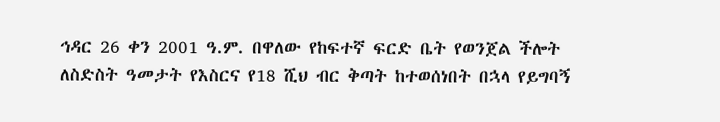ኅዳር 26 ቀን 2001 ዓ.ም. በዋለው የከፍተኛ ፍርድ ቤት የወንጀል ችሎት ለስድስት ዓመታት የእስርና የ18 ሺህ ብር ቅጣት ከተወሰነበት በኋላ የይግባኝ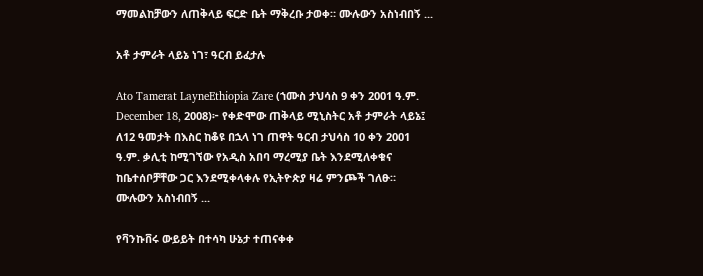ማመልከቻውን ለጠቅላይ ፍርድ ቤት ማቅረቡ ታወቀ። ሙሉውን አስነብበኝ ...

አቶ ታምራት ላይኔ ነገ፣ ዓርብ ይፈታሉ

Ato Tamerat LayneEthiopia Zare (ኀሙስ ታህሳስ 9 ቀን 2001 ዓ.ም. December 18, 2008)፦ የቀድሞው ጠቅላይ ሚኒስትር አቶ ታምራት ላይኔ፤ ለ12 ዓመታት በእስር ከቆዩ በኋላ ነገ ጠዋት ዓርብ ታህሳስ 10 ቀን 2001 ዓ.ም. ቃሊቲ ከሚገኘው የአዲስ አበባ ማረሚያ ቤት እንደሚለቀቁና ከቤተሰቦቻቸው ጋር እንደሚቀላቀሉ የኢትዮጵያ ዛሬ ምንጮች ገለፁ።  ሙሉውን አስነብበኝ ...

የቫንኩቨሩ ውይይት በተሳካ ሁኔታ ተጠናቀቀ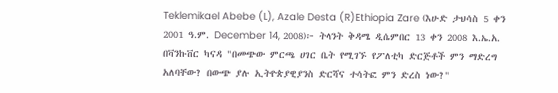Teklemikael Abebe (L), Azale Desta (R)Ethiopia Zare (እሁድ ታህሳስ 5 ቀን 2001 ዓ.ም. December 14, 2008)፦ ትላንት ቅዳሜ ዲሴምበር 13 ቀን 2008 እ.ኤ.አ. በቫንኩቨር ካናዳ "በመጭው ምርጫ ሀገር ቤት የሚገኙ የፖለቲካ ድርጅቶች ምን ማድረግ አለባቸው? በውጭ ያሉ ኢትዮጵያዊያንስ ድርሻና ተሳትፎ ምን ድረስ ነው?"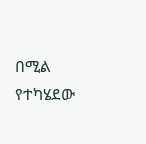በሚል የተካሄደው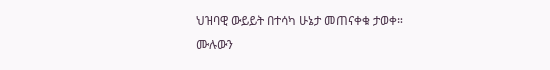ህዝባዊ ውይይት በተሳካ ሁኔታ መጠናቀቁ ታወቀ። ሙሉውን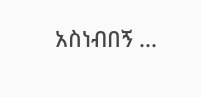አስነብበኝ ...